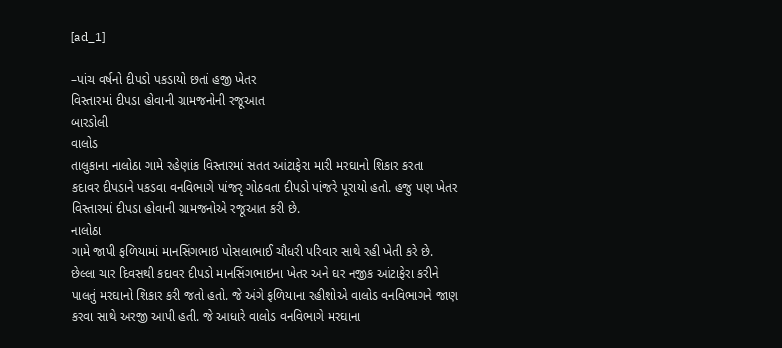[ad_1]

–પાંચ વર્ષનો દીપડો પકડાયો છતાં હજી ખેતર
વિસ્તારમાં દીપડા હોવાની ગ્રામજનોની રજૂઆત
બારડોલી
વાલોડ
તાલુકાના નાલોઠા ગામે રહેણાંક વિસ્તારમાં સતત આંટાફેરા મારી મરઘાનો શિકાર કરતા
કદાવર દીપડાને પકડવા વનવિભાગે પાંજરૃ ગોઠવતા દીપડો પાંજરે પૂરાયો હતો. હજુ પણ ખેતર
વિસ્તારમાં દીપડા હોવાની ગ્રામજનોએ રજૂઆત કરી છે.
નાલોઠા
ગામે જાપી ફળિયામાં માનસિંગભાઇ પોસલાભાઈ ચૌધરી પરિવાર સાથે રહી ખેતી કરે છે.
છેલ્લા ચાર દિવસથી કદાવર દીપડો માનસિંગભાઇના ખેતર અને ઘર નજીક આંટાફેરા કરીને
પાલતું મરઘાનો શિકાર કરી જતો હતો. જે અંગે ફળિયાના રહીશોએ વાલોડ વનવિભાગને જાણ
કરવા સાથે અરજી આપી હતી. જે આધારે વાલોડ વનવિભાગે મરઘાના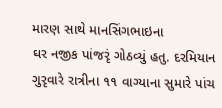મારણ સાથે માનસિંગભાઇના
ઘર નજીક પાંજરૃં ગોઠવ્યું હતુ. દરમિયાન ગુરૃવારે રાત્રીના ૧૧ વાગ્યાના સુમારે પાંચ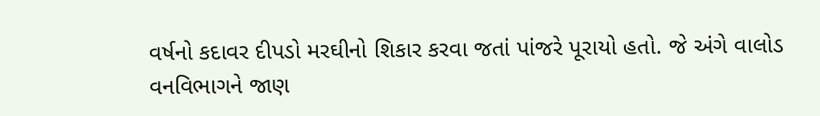વર્ષનો કદાવર દીપડો મરઘીનો શિકાર કરવા જતાં પાંજરે પૂરાયો હતો. જે અંગે વાલોડ
વનવિભાગને જાણ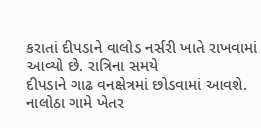કરાતાં દીપડાને વાલોડ નર્સરી ખાતે રાખવામાં આવ્યો છે. રાત્રિના સમયે
દીપડાને ગાઢ વનક્ષેત્રમાં છોડવામાં આવશે. નાલોઠા ગામે ખેતર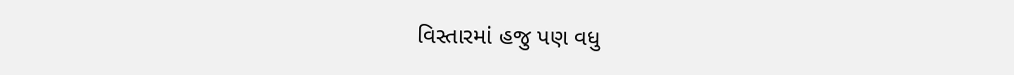વિસ્તારમાં હજુ પણ વધુ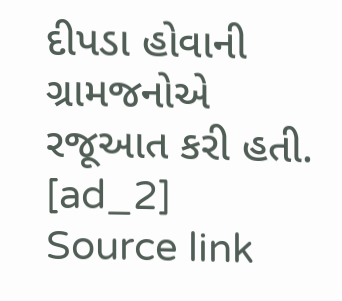દીપડા હોવાની ગ્રામજનોએ રજૂઆત કરી હતી.
[ad_2]
Source link